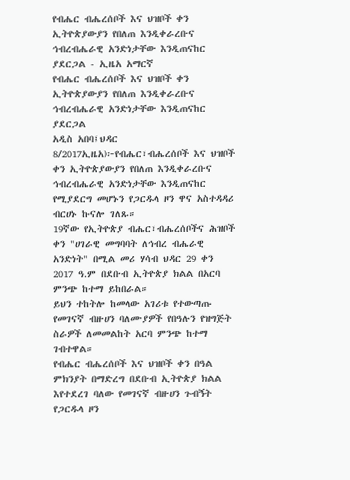የብሔር ብሔረሰቦች እና ህዝቦች ቀን ኢትዮጵያውያን የበለጠ እንዲቀራረቡና ኅብረብሔራዊ አንድነታቸው እንዲጠናከር ያደርጋል - ኢዜአ አማርኛ
የብሔር ብሔረሰቦች እና ህዝቦች ቀን ኢትዮጵያውያን የበለጠ እንዲቀራረቡና ኅብረብሔራዊ አንድነታቸው እንዲጠናከር ያደርጋል
አዲስ አበባ፤ህዳር 8/2017ኢዜአ)፦የብሔር፣ብሔረሰቦች እና ህዝቦች ቀን ኢትዮጵያውያን የበለጠ እንዲቀራረቡና ኅብረብሔራዊ አንድነታቸው እንዲጠናከር የሚያደርግ መሆኑን የጋርዱላ ዞን ዋና አስተዳዳሪ ብርሀኑ ኩናሎ ገለጹ።
19ኛው የኢትዮጵያ ብሔር፣ብሔረሰቦችና ሕዝቦች ቀን "ሀገራዊ መግባባት ለኅብረ ብሔራዊ አንድነት" በሚል መሪ ሃሳብ ህዳር 29 ቀን 2017 ዓ.ም በደቡብ ኢትዮጵያ ክልል በአርባ ምንጭ ከተማ ይከበራል።
ይህን ተከትሎ ከመላው አገሪቱ የተውጣጡ የመገናኛ ብዙሀን ባለሙያዎች የበዓሉን የዝግጅት ስራዎች ለመመልከት አርባ ምንጭ ከተማ ገብተዋል።
የብሔር ብሔረሰቦች እና ህዝቦች ቀን በዓል ምክንያት በማድረግ በደቡብ ኢትዮጵያ ክልል እየተደረገ ባለው የመገናኛ ብዙሀን ጉብኝት የጋርዱላ ዞን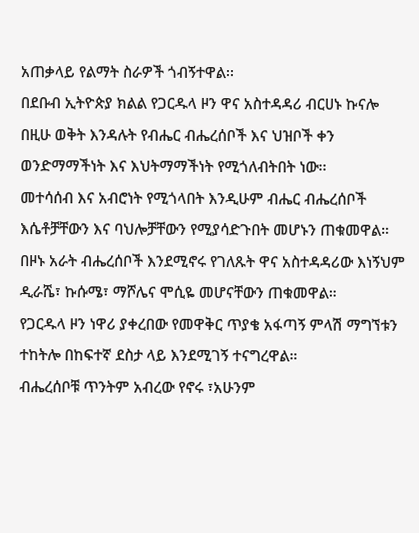አጠቃላይ የልማት ስራዎች ጎብኝተዋል፡፡
በደቡብ ኢትዮጵያ ክልል የጋርዱላ ዞን ዋና አስተዳዳሪ ብርሀኑ ኩናሎ በዚሁ ወቅት እንዳሉት የብሔር ብሔረሰቦች እና ህዝቦች ቀን ወንድማማችነት እና እህትማማችነት የሚጎለብትበት ነው፡፡
መተሳሰብ እና አብሮነት የሚጎላበት እንዲሁም ብሔር ብሔረሰቦች እሴቶቻቸውን እና ባህሎቻቸውን የሚያሳድጉበት መሆኑን ጠቁመዋል።
በዞኑ አራት ብሔረሰቦች እንደሚኖሩ የገለጹት ዋና አስተዳዳሪው እነኝህም ዲራሼ፣ ኩሱሜ፣ ማሾሌና ሞሲዬ መሆናቸውን ጠቁመዋል።
የጋርዱላ ዞን ነዋሪ ያቀረበው የመዋቅር ጥያቄ አፋጣኝ ምላሽ ማግኘቱን ተከትሎ በከፍተኛ ደስታ ላይ እንደሚገኝ ተናግረዋል።
ብሔረሰቦቹ ጥንትም አብረው የኖሩ ፣አሁንም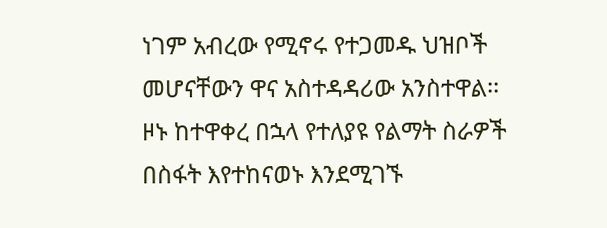ነገም አብረው የሚኖሩ የተጋመዱ ህዝቦች መሆናቸውን ዋና አስተዳዳሪው አንስተዋል፡፡
ዞኑ ከተዋቀረ በኋላ የተለያዩ የልማት ስራዎች በስፋት እየተከናወኑ እንደሚገኙ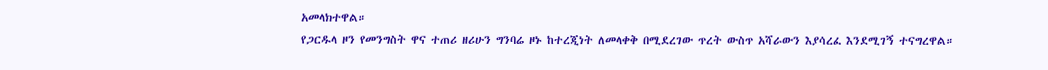አመላክተዋል።
የጋርዱላ ዞን የመንግስት ዋና ተጠሪ ዘሪሁን ግንባሬ ዞኑ ከተረጂነት ለመላቀቅ በሚደረገው ጥረት ውስጥ አሻራውን እያሳረፈ እንደሚገኝ ተናግረዋል።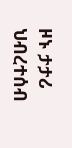ዞኑ ታታሪ ህብረተሰብ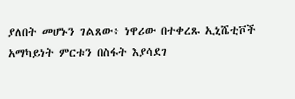ያለበት መሆኑን ገልጸው፥ ነዋሪው በተቀረጹ ኢኒሼቲቮች አማካይነት ምርቱን በስፋት እያሳደገ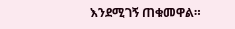እንደሚገኝ ጠቁመዋል።